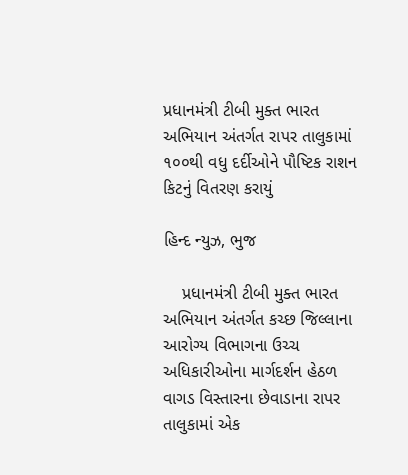પ્રધાનમંત્રી ટીબી મુક્ત ભારત અભિયાન અંતર્ગત રાપર તાલુકામાં ૧૦૦થી વધુ દર્દીઓને પૌષ્ટિક રાશન કિટનું વિતરણ કરાયું

હિન્દ ન્યુઝ, ભુજ

    પ્રધાનમંત્રી ટીબી મુક્ત ભારત અભિયાન અંતર્ગત કચ્છ જિલ્લાના આરોગ્ય વિભાગના ઉચ્ચ અધિકારીઓના માર્ગદર્શન હેઠળ વાગડ વિસ્તારના છેવાડાના રાપર તાલુકામાં એક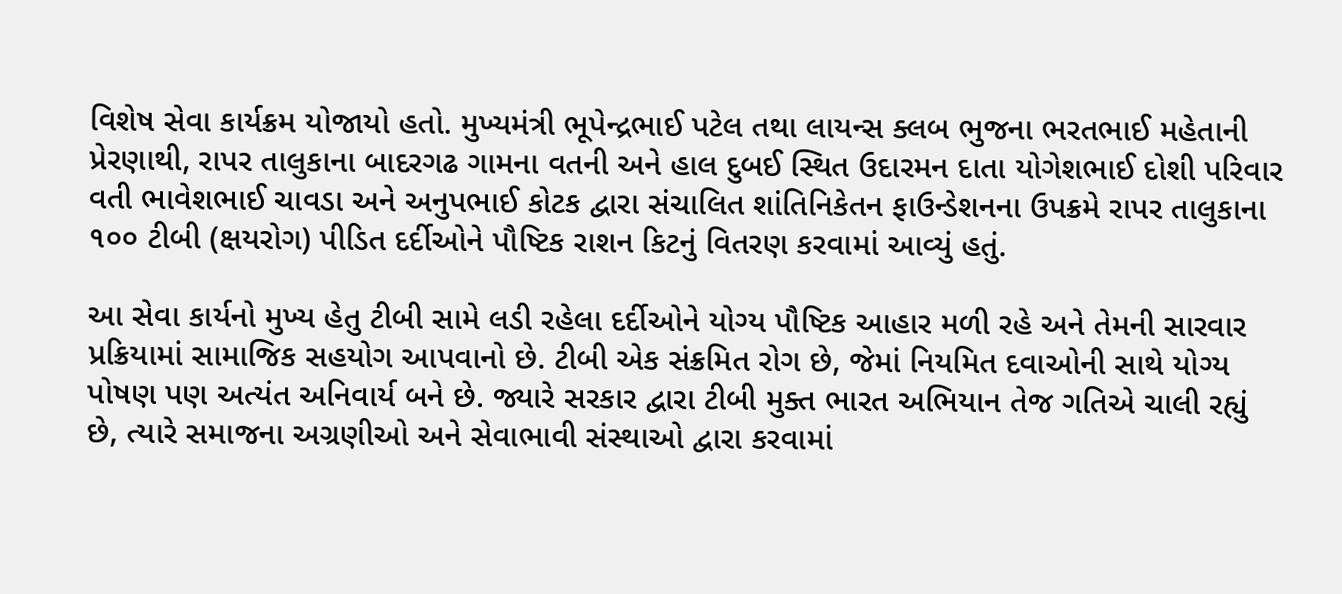વિશેષ સેવા કાર્યક્રમ યોજાયો હતો. મુખ્યમંત્રી ભૂપેન્દ્રભાઈ પટેલ તથા લાયન્સ ક્લબ ભુજના ભરતભાઈ મહેતાની પ્રેરણાથી, રાપર તાલુકાના બાદરગઢ ગામના વતની અને હાલ દુબઈ સ્થિત ઉદારમન દાતા યોગેશભાઈ દોશી પરિવાર વતી ભાવેશભાઈ ચાવડા અને અનુપભાઈ કોટક દ્વારા સંચાલિત શાંતિનિકેતન ફાઉન્ડેશનના ઉપક્રમે રાપર તાલુકાના ૧૦૦ ટીબી (ક્ષયરોગ) પીડિત દર્દીઓને પૌષ્ટિક રાશન કિટનું વિતરણ કરવામાં આવ્યું હતું.

આ સેવા કાર્યનો મુખ્ય હેતુ ટીબી સામે લડી રહેલા દર્દીઓને યોગ્ય પૌષ્ટિક આહાર મળી રહે અને તેમની સારવાર પ્રક્રિયામાં સામાજિક સહયોગ આપવાનો છે. ટીબી એક સંક્રમિત રોગ છે, જેમાં નિયમિત દવાઓની સાથે યોગ્ય પોષણ પણ અત્યંત અનિવાર્ય બને છે. જ્યારે સરકાર દ્વારા ટીબી મુક્ત ભારત અભિયાન તેજ ગતિએ ચાલી રહ્યું છે, ત્યારે સમાજના અગ્રણીઓ અને સેવાભાવી સંસ્થાઓ દ્વારા કરવામાં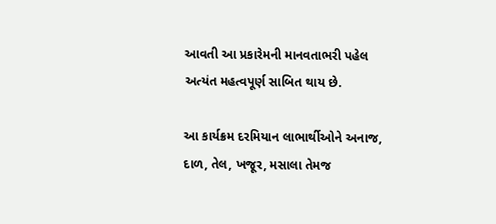આવતી આ પ્રકારેમની માનવતાભરી પહેલ અત્યંત મહત્વપૂર્ણ સાબિત થાય છે.

આ કાર્યક્રમ દરમિયાન લાભાર્થીઓને અનાજ, દાળ, તેલ, ખજૂર, મસાલા તેમજ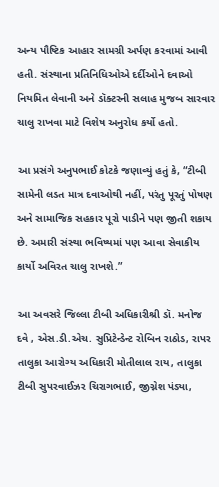અન્ય પૌષ્ટિક આહાર સામગ્રી અર્પણ કરવામાં આવી હતી. સંસ્થાના પ્રતિનિધિઓએ દર્દીઓને દવાઓ નિયમિત લેવાની અને ડૉક્ટરની સલાહ મુજબ સારવાર ચાલુ રાખવા માટે વિશેષ અનુરોધ કર્યો હતો.

આ પ્રસંગે અનુપભાઈ કોટકે જણાવ્યું હતું કે, “ટીબી સામેની લડત માત્ર દવાઓથી નહીં, પરંતુ પૂરતું પોષણ અને સામાજિક સહકાર પૂરો પાડીને પણ જીતી શકાય છે. અમારી સંસ્થા ભવિષ્યમાં પણ આવા સેવાકીય કાર્યો અવિરત ચાલુ રાખશે.”

આ અવસરે જિલ્લા ટીબી અધિકારીશ્રી ડૉ. મનોજ દવે , એસ.ડી.એચ. સુપ્રિટેન્ડેન્ટ રોબિન રાઠોડ, રાપર તાલુકા આરોગ્ય અધિકારી મોતીલાલ રાય, તાલુકા ટીબી સુપરવાઈઝર ચિરાગભાઈ, જીગ્નેશ પંડ્યા,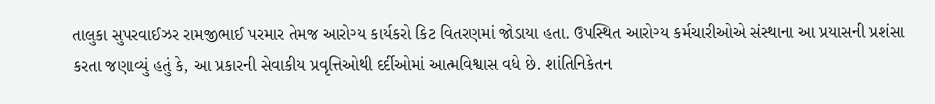તાલુકા સુપરવાઈઝર રામજીભાઈ પરમાર તેમજ આરોગ્ય કાર્યકરો કિટ વિતરણમાં જોડાયા હતા. ઉપસ્થિત આરોગ્ય કર્મચારીઓએ સંસ્થાના આ પ્રયાસની પ્રશંસા કરતા જણાવ્યું હતું કે, આ પ્રકારની સેવાકીય પ્રવૃત્તિઓથી દર્દીઓમાં આત્મવિશ્વાસ વધે છે. શાંતિનિકેતન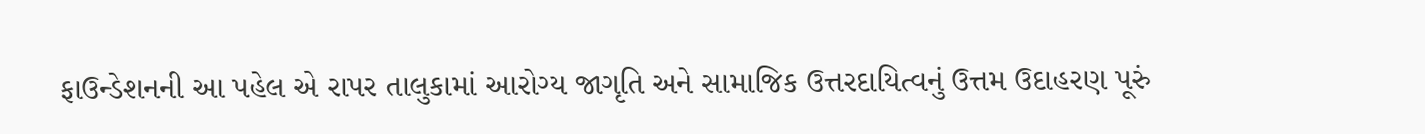ફાઉન્ડેશનની આ પહેલ એ રાપર તાલુકામાં આરોગ્ય જાગૃતિ અને સામાજિક ઉત્તરદાયિત્વનું ઉત્તમ ઉદાહરણ પૂરું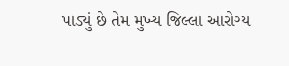પાડ્યું છે તેમ મુખ્ય જિલ્લા આરોગ્ય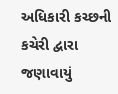અધિકારી કચ્છની કચેરી દ્વારા જણાવાયું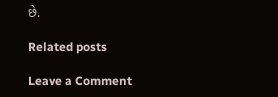છે‌.

Related posts

Leave a Comment